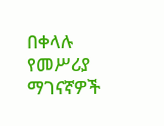በቀላሉ የመሥሪያ ማገናኛዎች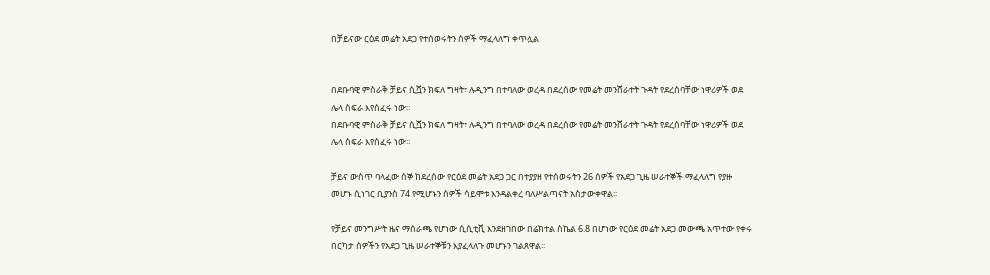በቻይናው ርዕደ መሬት አደጋ የተሰወሩትን ሰዎች ማፈላለግ ቀጥሏል


በደቡባዊ ምስራቅ ቻይና ሲሿን ክፍለ ግዛት፣ ሉዲንግ በተባለው ወረዳ በደረሰው የመሬት መንሸራተት ጉዳት የደረሰባቸው ነዋሪዎች ወደ ሌላ ስፍራ እየሰፈሩ ነው።
በደቡባዊ ምስራቅ ቻይና ሲሿን ክፍለ ግዛት፣ ሉዲንግ በተባለው ወረዳ በደረሰው የመሬት መንሸራተት ጉዳት የደረሰባቸው ነዋሪዎች ወደ ሌላ ስፍራ እየሰፈሩ ነው።

ቻይና ውስጥ ባላፈው ሰኞ ከደረሰው የርዕደ መሬት አደጋ ጋር በተያያዘ የተሰወሩትን 26 ሰዎች የአደጋ ጊዜ ሠራተኞች ማፈላለግ የያዙ መሆኑ ሲነገር ቢያንስ 74 የሚሆኑን ሰዎች ሳይሞቱ እንዳልቀረ ባለሥልጣናት አስታውቀዋል፡፡

የቻይና መንግሥት ዜና ማሰራጫ የሆነው ሲሲቲቪ እንደዘገበው በሬክተል ስኬል 6.8 በሆነው የርዕደ መሬት አደጋ መውጫ አጥተው የቀሩ በርካታ ሰዎችን የአደጋ ጊዜ ሠራተኞቹን እያፈላለጉ መሆኑን ገልጸዋል፡፡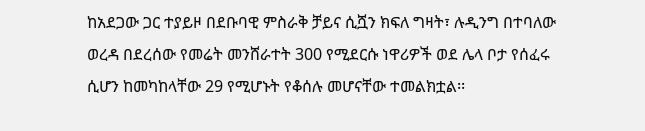ከአደጋው ጋር ተያይዞ በደቡባዊ ምስራቅ ቻይና ሲሿን ክፍለ ግዛት፣ ሉዲንግ በተባለው ወረዳ በደረሰው የመሬት መንሸራተት 300 የሚደርሱ ነዋሪዎች ወደ ሌላ ቦታ የሰፈሩ ሲሆን ከመካከላቸው 29 የሚሆኑት የቆሰሉ መሆናቸው ተመልክቷል፡፡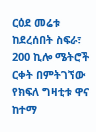ርዕደ መሬቱ ከደረሰበት ስፍራ፣ 200 ኪሎ ሜትሮች ርቀት በምትገኘው የክፍለ ግዛቲቱ ዋና ከተማ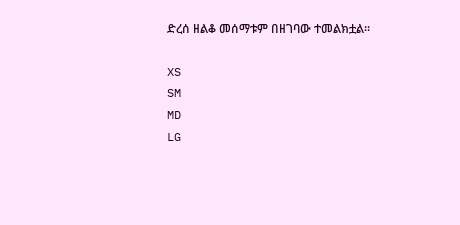ድረሰ ዘልቆ መሰማቱም በዘገባው ተመልክቷል፡፡

XS
SM
MD
LG